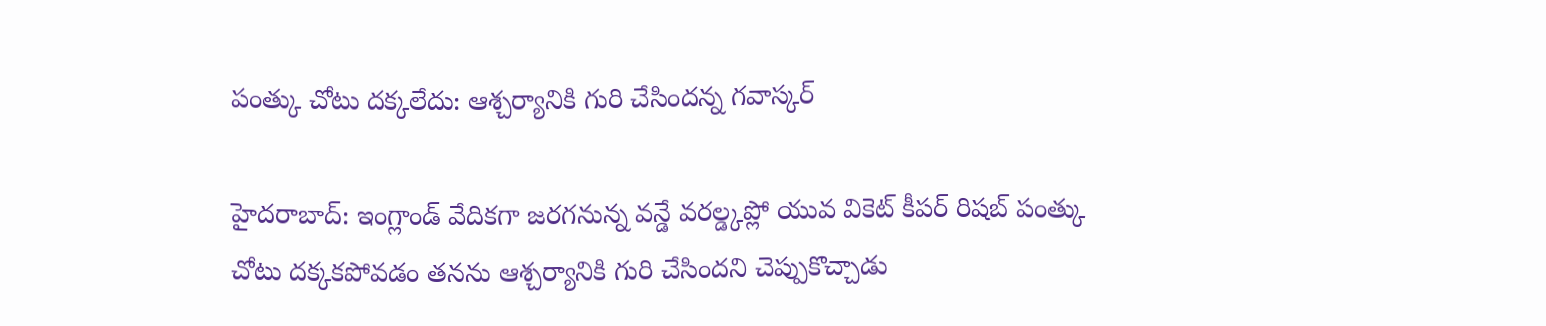పంత్కు చోటు దక్కలేదు: ఆశ్చర్యానికి గురి చేసిందన్న గవాస్కర్

హైదరాబాద్: ఇంగ్లాండ్ వేదికగా జరగనున్న వన్డే వరల్డ్కప్లో యువ వికెట్ కీపర్ రిషబ్ పంత్కు చోటు దక్కకపోవడం తనను ఆశ్చర్యానికి గురి చేసిందని చెప్పుకొచ్చాడు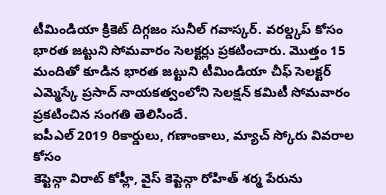టీమిండియా క్రికెట్ దిగ్గజం సునీల్ గవాస్కర్. వరల్డ్కప్ కోసం భారత జట్టుని సోమవారం సెలక్టర్లు ప్రకటించారు. మొత్తం 15 మందితో కూడిన భారత జట్టుని టీమిండియా చీఫ్ సెలక్టర్ ఎమ్మెస్కే ప్రసాద్ నాయకత్వంలోని సెలక్షన్ కమిటీ సోమవారం ప్రకటించిన సంగతి తెలిసిందే.
ఐపీఎల్ 2019 రికార్డులు, గణాంకాలు, మ్యాచ్ స్కోరు వివరాల కోసం
కెప్టెన్గా విరాట్ కోహ్లీ, వైస్ కెప్టెన్గా రోహిత్ శర్మ పేరును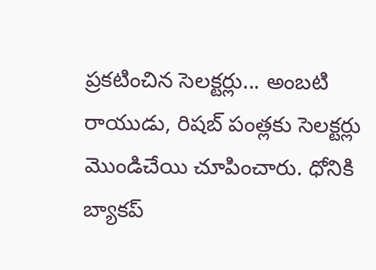ప్రకటించిన సెలక్టర్లు... అంబటి రాయుడు, రిషబ్ పంత్లకు సెలక్టర్లు మొండిచేయి చూపించారు. ధోనికి బ్యాకప్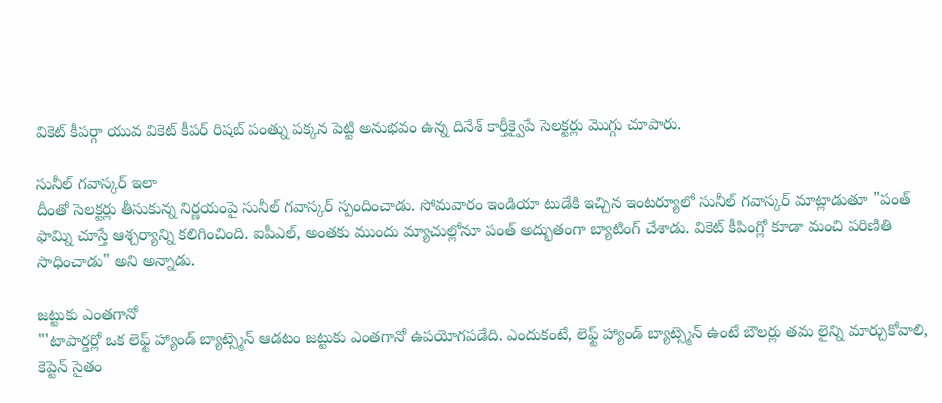వికెట్ కీపర్గా యువ వికెట్ కీపర్ రిషబ్ పంత్ను పక్కన పెట్టి అనుభవం ఉన్న దినేశ్ కార్తీక్వైపే సెలక్టర్లు మొగ్గు చూపారు.

సునీల్ గవాస్కర్ ఇలా
దీంతో సెలక్టర్లు తీసుకున్న నిర్ణయంపై సునీల్ గవాస్కర్ స్పందించాడు. సోమవారం ఇండియా టుడేకి ఇచ్చిన ఇంటర్యూలో సునీల్ గవాస్కర్ మాట్లాడుతూ "పంత్ ఫామ్ని చూస్తే ఆశ్చర్యాన్ని కలిగించింది. ఐపీఎల్, అంతకు ముందు మ్యాచుల్లోనూ పంత్ అద్భుతంగా బ్యాటింగ్ చేశాడు. వికెట్ కీపింగ్లో కూడా మంచి పరిణితి సాధించాడు" అని అన్నాడు.

జట్టుకు ఎంతగానో
"'టాపార్డర్లో ఒక లెఫ్ట్ హ్యాండ్ బ్యాట్స్మెన్ ఆడటం జట్టుకు ఎంతగానో ఉపయోగపడేది. ఎందుకంటే, లెఫ్ట్ హ్యాండ్ బ్యాట్స్మెన్ ఉంటే బౌలర్లు తమ లైన్ని మార్చుకోవాలి, కెప్టెన్ సైతం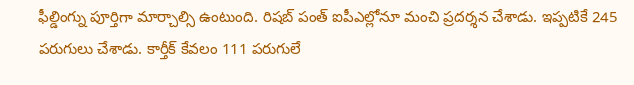ఫీల్డింగ్ను పూర్తిగా మార్చాల్సి ఉంటుంది. రిషబ్ పంత్ ఐపీఎల్లోనూ మంచి ప్రదర్శన చేశాడు. ఇప్పటికే 245 పరుగులు చేశాడు. కార్తీక్ కేవలం 111 పరుగులే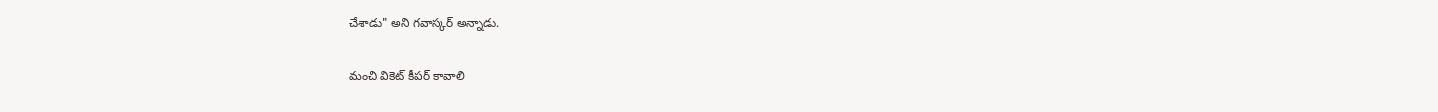చేశాడు" అని గవాస్కర్ అన్నాడు.

మంచి వికెట్ కీపర్ కావాలి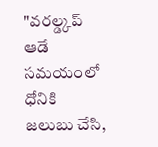"వరల్డ్కప్ ఆడే సమయంలో ధోనికి జలుబు చేసి,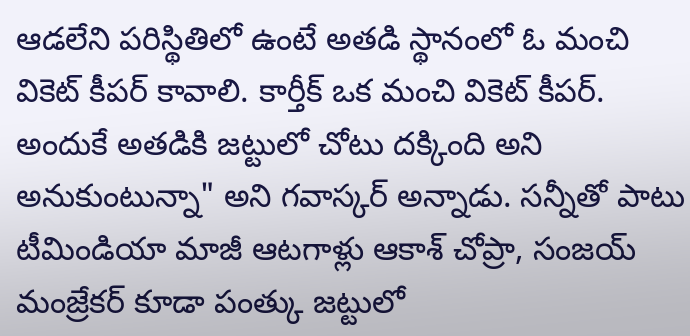ఆడలేని పరిస్థితిలో ఉంటే అతడి స్థానంలో ఓ మంచి వికెట్ కీపర్ కావాలి. కార్తీక్ ఒక మంచి వికెట్ కీపర్. అందుకే అతడికి జట్టులో చోటు దక్కింది అని అనుకుంటున్నా" అని గవాస్కర్ అన్నాడు. సన్నీతో పాటు టీమిండియా మాజీ ఆటగాళ్లు ఆకాశ్ చోప్రా, సంజయ్ మంజ్రేకర్ కూడా పంత్కు జట్టులో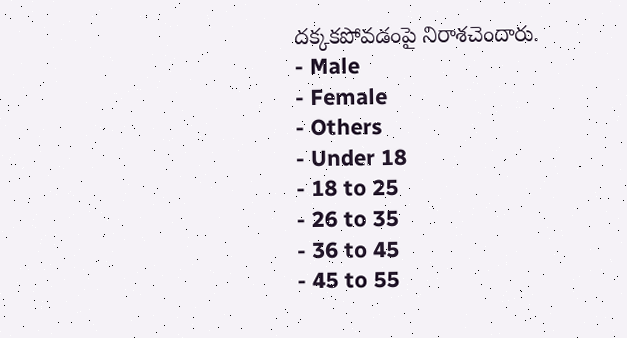దక్కకపోవడంపై నిరాశచెందారు.
- Male
- Female
- Others
- Under 18
- 18 to 25
- 26 to 35
- 36 to 45
- 45 to 55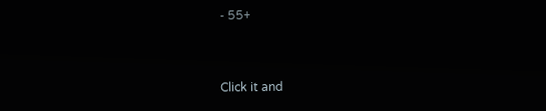- 55+


Click it and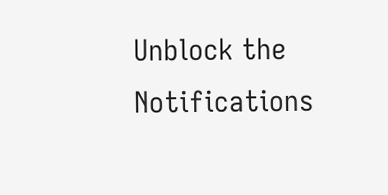Unblock the Notifications